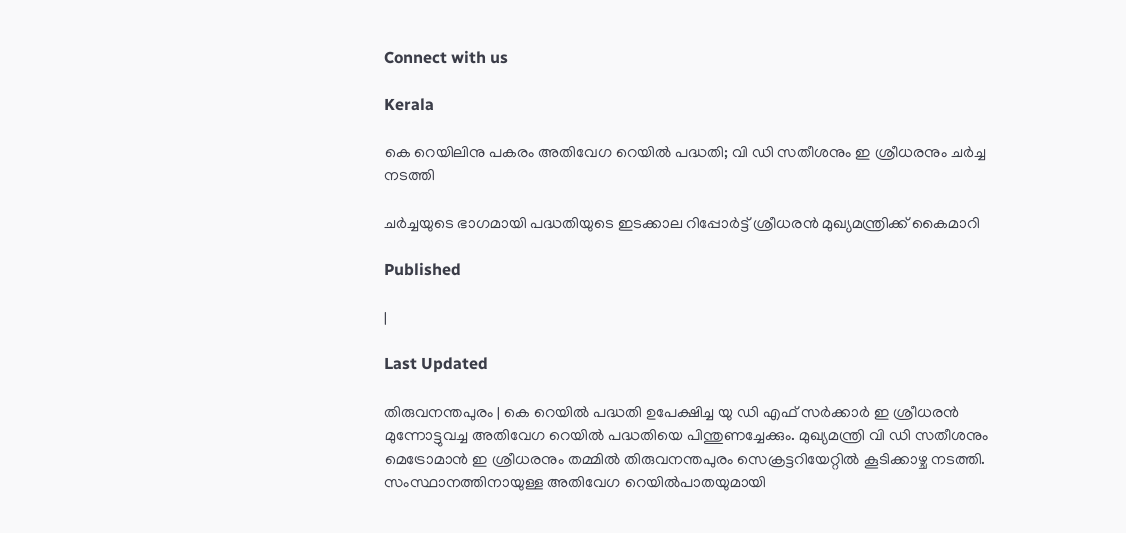Connect with us

Kerala

കെ റെയിലിനു പകരം അതിവേഗ റെയില്‍ പദ്ധതി; വി ഡി സതീശനും ഇ ശ്രീധരനും ചര്‍ച്ച നടത്തി

ചര്‍ച്ചയുടെ ഭാഗമായി പദ്ധതിയുടെ ഇടക്കാല റിപ്പോര്‍ട്ട് ശ്രീധരന്‍ മുഖ്യമന്ത്രിക്ക് കൈമാറി

Published

|

Last Updated

തിരുവനന്തപുരം | കെ റെയില്‍ പദ്ധതി ഉപേക്ഷിച്ച യു ഡി എഫ് സര്‍ക്കാര്‍ ഇ ശ്രീധരന്‍ മുന്നോട്ടുവച്ച അതിവേഗ റെയില്‍ പദ്ധതിയെ പിന്തുണച്ചേക്കും. മുഖ്യമന്ത്രി വി ഡി സതീശനും മെട്രോമാന്‍ ഇ ശ്രീധരനും തമ്മില്‍ തിരുവനന്തപുരം സെക്രട്ടറിയേറ്റില്‍ കൂടിക്കാഴ്ച നടത്തി. സംസ്ഥാനത്തിനായുള്ള അതിവേഗ റെയില്‍പാതയുമായി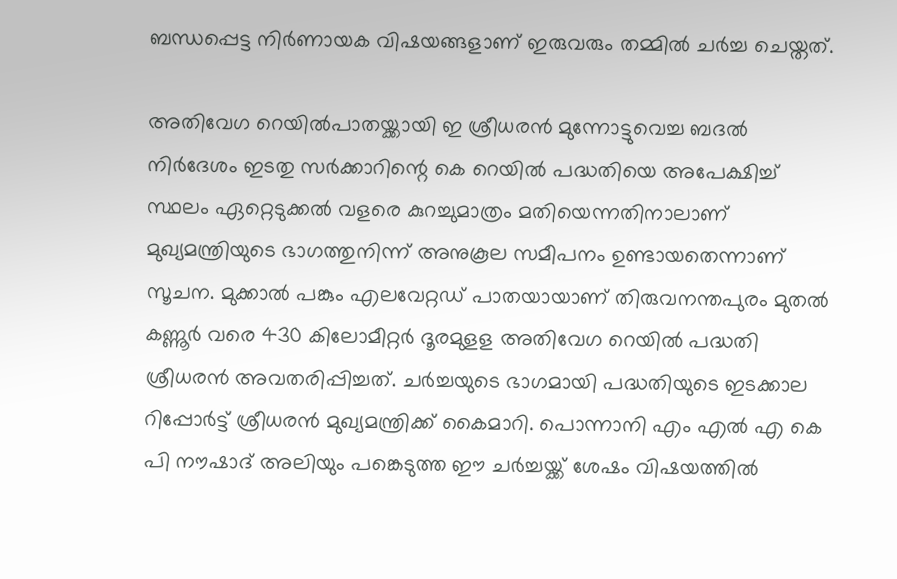ബന്ധപ്പെട്ട നിര്‍ണായക വിഷയങ്ങളാണ് ഇരുവരും തമ്മില്‍ ചര്‍ച്ച ചെയ്തത്.

അതിവേഗ റെയില്‍പാതയ്ക്കായി ഇ ശ്രീധരന്‍ മുന്നോട്ടുവെച്ച ബദല്‍ നിര്‍ദേശം ഇടതു സര്‍ക്കാറിന്റെ കെ റെയില്‍ പദ്ധതിയെ അപേക്ഷിച്ച് സ്ഥലം ഏറ്റെടുക്കല്‍ വളരെ കുറച്ചുമാത്രം മതിയെന്നതിനാലാണ് മുഖ്യമന്ത്രിയുടെ ഭാഗത്തുനിന്ന് അനുകൂല സമീപനം ഉണ്ടായതെന്നാണ് സൂചന. മുക്കാല്‍ പങ്കും എലവേറ്റഡ് പാതയായാണ് തിരുവനന്തപുരം മുതല്‍ കണ്ണൂര്‍ വരെ 430 കിലോമീറ്റര്‍ ദൂരമുളള അതിവേഗ റെയില്‍ പദ്ധതി ശ്രീധരന്‍ അവതരിപ്പിച്ചത്. ചര്‍ച്ചയുടെ ഭാഗമായി പദ്ധതിയുടെ ഇടക്കാല റിപ്പോര്‍ട്ട് ശ്രീധരന്‍ മുഖ്യമന്ത്രിക്ക് കൈമാറി. പൊന്നാനി എം എല്‍ എ കെ പി നൗഷാദ് അലിയും പങ്കെടുത്ത ഈ ചര്‍ച്ചയ്ക്ക് ശേഷം വിഷയത്തില്‍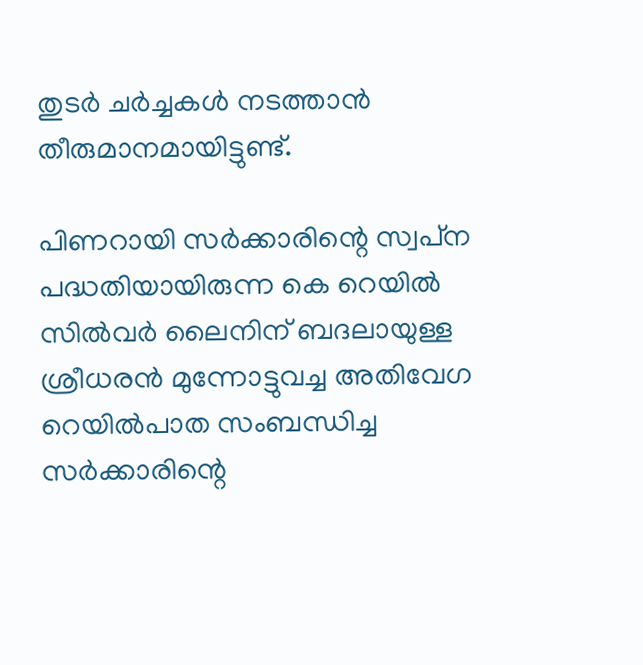തുടര്‍ ചര്‍ച്ചകള്‍ നടത്താന്‍ തീരുമാനമായിട്ടുണ്ട്.

പിണറായി സര്‍ക്കാരിന്റെ സ്വപ്‌ന പദ്ധതിയായിരുന്ന കെ റെയില്‍ സില്‍വര്‍ ലൈനിന് ബദലായുള്ള ശ്രീധരന്‍ മുന്നോട്ടുവച്ച അതിവേഗ റെയില്‍പാത സംബന്ധിച്ച സര്‍ക്കാരിന്റെ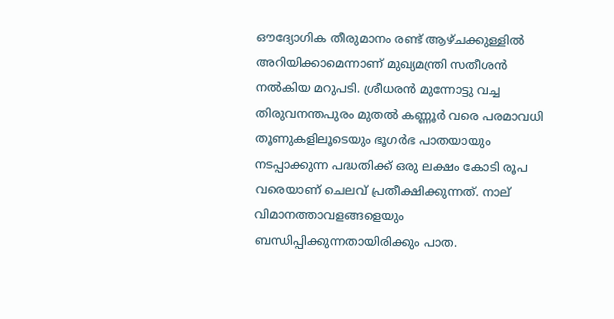ഔദ്യോഗിക തീരുമാനം രണ്ട് ആഴ്ചക്കുള്ളില്‍ അറിയിക്കാമെന്നാണ് മുഖ്യമന്ത്രി സതീശന്‍ നല്‍കിയ മറുപടി. ശ്രീധരന്‍ മുന്നോട്ടു വച്ച തിരുവനന്തപുരം മുതല്‍ കണ്ണൂര്‍ വരെ പരമാവധി തൂണുകളിലൂടെയും ഭൂഗര്‍ഭ പാതയായും നടപ്പാക്കുന്ന പദ്ധതിക്ക് ഒരു ലക്ഷം കോടി രൂപ വരെയാണ് ചെലവ് പ്രതീക്ഷിക്കുന്നത്. നാല് വിമാനത്താവളങ്ങളെയും ബന്ധിപ്പിക്കുന്നതായിരിക്കും പാത.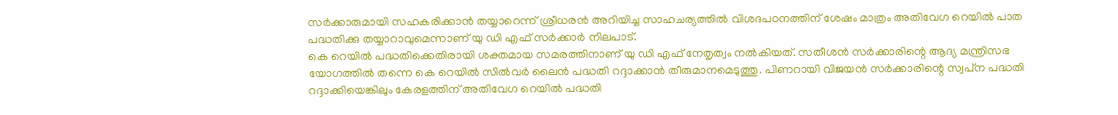സര്‍ക്കാരുമായി സഹകരിക്കാന്‍ തയ്യാറെന്ന് ശ്രീധരന്‍ അറിയിച്ച സാഹചര്യത്തില്‍ വിശദപഠനത്തിന് ശേഷം മാത്രം അതിവേഗ റെയില്‍ പാത പദ്ധതിക്കു തയ്യാറാവുമെന്നാണ് യു ഡി എഫ് സര്‍ക്കാര്‍ നിലപാട്.
കെ റെയില്‍ പദ്ധതിക്കെതിരായി ശക്തമായ സമരത്തിനാണ് യു ഡി എഫ് നേതൃത്വം നല്‍കിയത്. സതീശന്‍ സര്‍ക്കാരിന്റെ ആദ്യ മന്ത്രിസഭ യോഗത്തില്‍ തന്നെ കെ റെയില്‍ സില്‍വര്‍ ലൈന്‍ പദ്ധതി റദ്ദാക്കാന്‍ തീരുമാനമെടുത്തു. പിണറായി വിജയന്‍ സര്‍ക്കാരിന്റെ സ്വപ്‌ന പദ്ധതി റദ്ദാക്കിയെങ്കിലും കേരളത്തിന് അതിവേഗ റെയില്‍ പദ്ധതി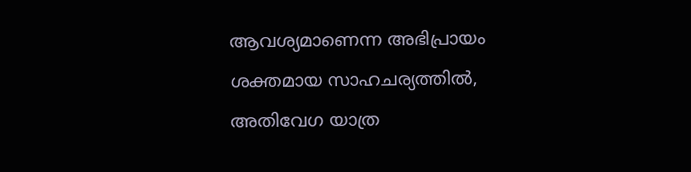ആവശ്യമാണെന്ന അഭിപ്രായം ശക്തമായ സാഹചര്യത്തില്‍, അതിവേഗ യാത്ര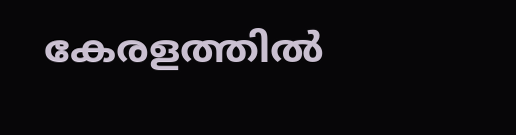കേരളത്തില്‍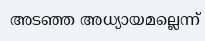അടഞ്ഞ അധ്യായമല്ലെന്ന്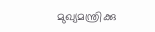മുഖ്യമന്ത്രിക്കു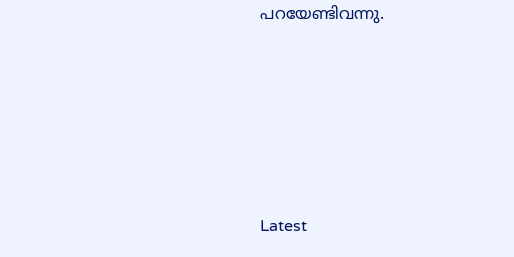പറയേണ്ടിവന്നു.





Latest